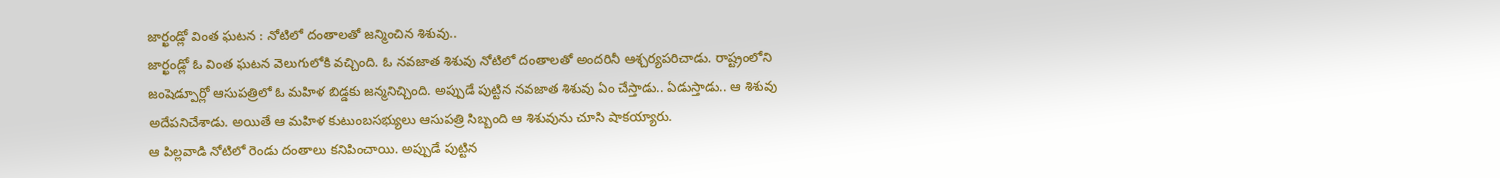జార్ఖండ్లో వింత ఘటన : నోటిలో దంతాలతో జన్మించిన శిశువు..
జార్ఖండ్లో ఓ వింత ఘటన వెలుగులోకి వచ్చింది. ఓ నవజాత శిశువు నోటిలో దంతాలతో అందరినీ ఆశ్చర్యపరిచాడు. రాష్ట్రంలోని జంషెడ్పూర్లో ఆసుపత్రిలో ఓ మహిళ బిడ్డకు జన్మనిచ్చింది. అప్పుడే పుట్టిన నవజాత శిశువు ఏం చేస్తాడు.. ఏడుస్తాడు.. ఆ శిశువు అదేపనిచేశాడు. అయితే ఆ మహిళ కుటుంబసభ్యులు ఆసుపత్రి సిబ్బంది ఆ శిశువును చూసి షాకయ్యారు.
ఆ పిల్లవాడి నోటిలో రెండు దంతాలు కనిపించాయి. అప్పుడే పుట్టిన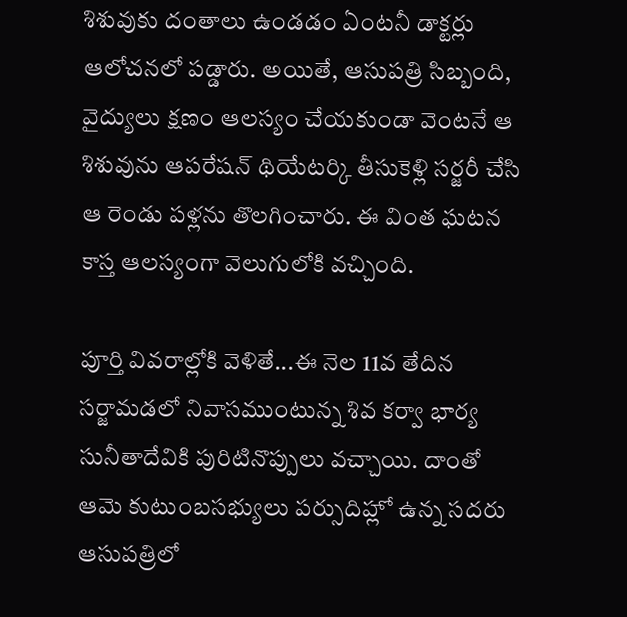శిశువుకు దంతాలు ఉండడం ఏంటనీ డాక్టర్లు ఆలోచనలో పడ్డారు. అయితే, ఆసుపత్రి సిబ్బంది, వైద్యులు క్షణం ఆలస్యం చేయకుండా వెంటనే ఆ శిశువును ఆపరేషన్ థియేటర్కి తీసుకెళ్లి సర్జరీ చేసి ఆ రెండు పళ్లను తొలగించారు. ఈ వింత ఘటన కాస్త ఆలస్యంగా వెలుగులోకి వచ్చింది.

పూర్తి వివరాల్లోకి వెళితే...ఈ నెల 11వ తేదిన సర్జామడలో నివాసముంటున్న శివ కర్వా భార్య సునీతాదేవికి పురిటినొప్పులు వచ్చాయి. దాంతో ఆమె కుటుంబసభ్యులు పర్సుదిహ్లో ఉన్న సదరు ఆసుపత్రిలో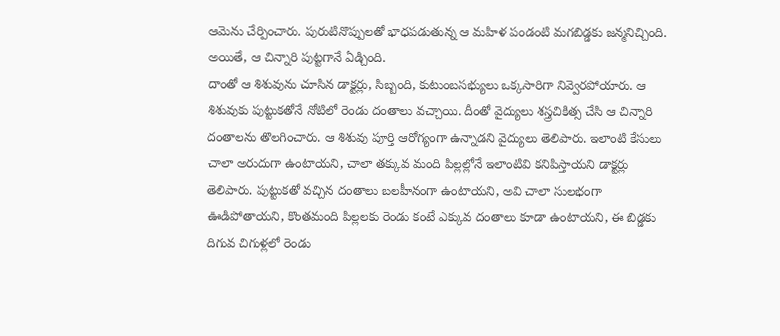ఆమెను చేర్పించారు. పురుటినొప్పులతో భాధపడుతున్న ఆ మహిళ పండంటి మగబిడ్డకు జన్మనిచ్చింది. అయితే, ఆ చిన్నారి పుట్టగానే ఏడ్చింది.
దాంతో ఆ శిశువును చూసిన డాక్టర్లు, సిబ్బంది, కుటుంబసభ్యులు ఒక్కసారిగా నివ్వెరపోయారు. ఆ శిశువుకు పుట్టుకతోనే నోటిలో రెండు దంతాలు వచ్చాయి. దీంతో వైద్యులు శస్త్రచికిత్స చేసి ఆ చిన్నారి దంతాలను తొలగించారు. ఆ శిశువు పూర్తి ఆరోగ్యంగా ఉన్నాడని వైద్యులు తెలిపారు. ఇలాంటి కేసులు చాలా అరుదుగా ఉంటాయని, చాలా తక్కువ మంది పిల్లల్లోనే ఇలాంటివి కనిపిస్తాయని డాక్టర్లు తెలిపారు. పుట్టుకతో వచ్చిన దంతాలు బలహీనంగా ఉంటాయని, అవి చాలా సులభంగా ఊడిపోతాయని, కొంతమంది పిల్లలకు రెండు కంటే ఎక్కువ దంతాలు కూడా ఉంటాయని, ఈ బిడ్డకు దిగువ చిగుళ్లలో రెండు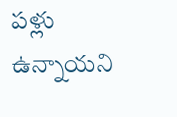పళ్లు ఉన్నాయని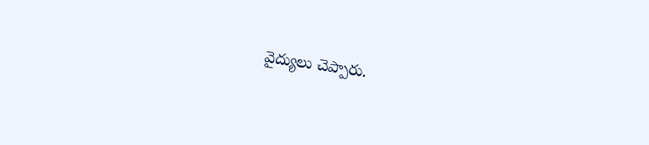వైద్యులు చెప్పారు.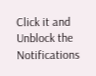Click it and Unblock the Notifications